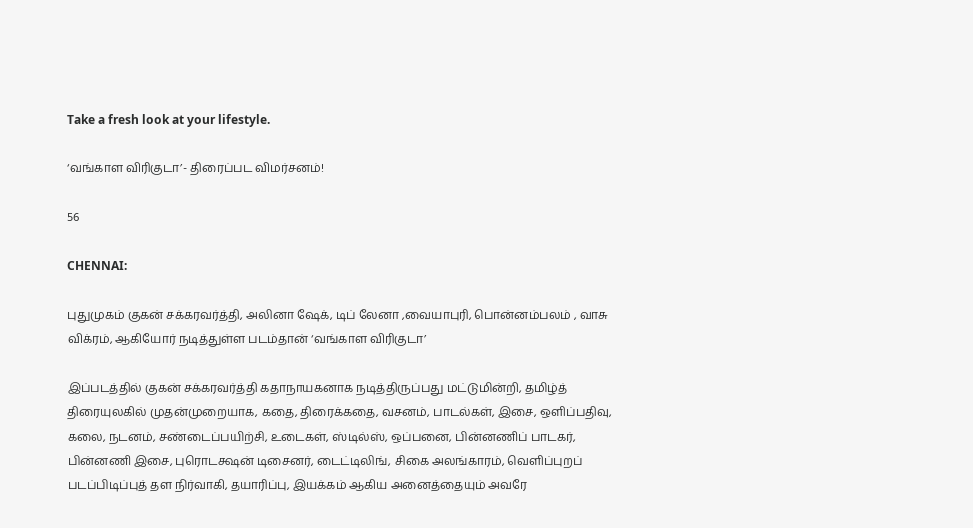Take a fresh look at your lifestyle.

‘வங்காள விரிகுடா’- திரைப்பட விமர்சனம்!

56

CHENNAI:

புதுமுகம் குகன் சக்கரவர்த்தி, அலினா ஷேக், டிப் லேனா ,வையாபுரி, பொன்னம்பலம் , வாசு விக்ரம், ஆகியோர் நடித்துள்ள படம்தான் ‘வங்காள விரிகுடா’

இப்படத்தில் குகன் சக்கரவர்த்தி கதாநாயகனாக நடித்திருப்பது மட்டுமின்றி, தமிழ்த் திரையுலகில் முதன்முறையாக, கதை, திரைக்கதை, வசனம், பாடல்கள், இசை, ஒளிப்பதிவு, கலை, நடனம், சண்டைப்பயிற்சி, உடைகள், ஸ்டில்ஸ், ஒப்பனை, பின்னணிப் பாடகர், பின்னணி இசை, புரொடக்ஷன் டிசைனர், டைட்டிலிங், சிகை அலங்காரம், வெளிப்புறப் படப்பிடிப்புத் தள நிர்வாகி, தயாரிப்பு, இயக்கம் ஆகிய அனைத்தையும் அவரே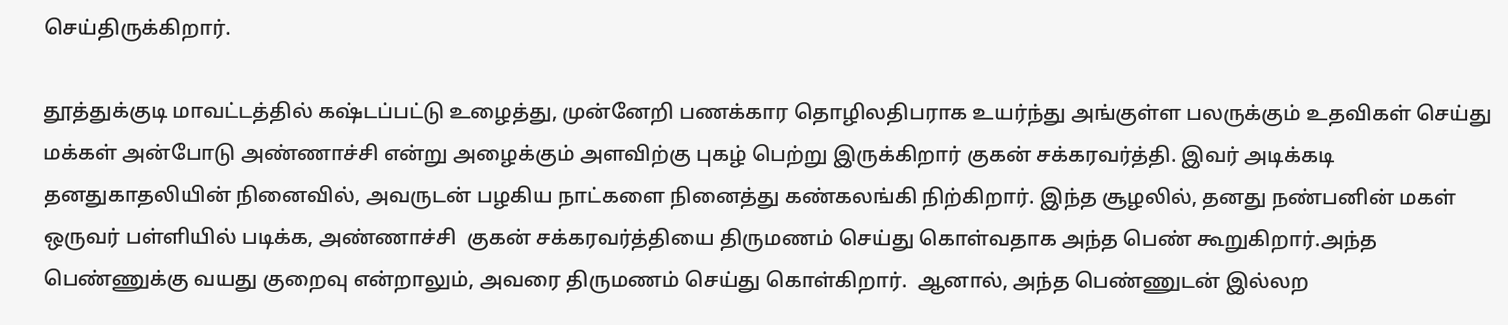செய்திருக்கிறார்.

தூத்துக்குடி மாவட்டத்தில் கஷ்டப்பட்டு உழைத்து, முன்னேறி பணக்கார தொழிலதிபராக உயர்ந்து அங்குள்ள பலருக்கும் உதவிகள் செய்து மக்கள் அன்போடு அண்ணாச்சி என்று அழைக்கும் அளவிற்கு புகழ் பெற்று இருக்கிறார் குகன் சக்கரவர்த்தி. இவர் அடிக்கடி தனதுகாதலியின் நினைவில், அவருடன் பழகிய நாட்களை நினைத்து கண்கலங்கி நிற்கிறார். இந்த சூழலில், தனது நண்பனின் மகள் ஒருவர் பள்ளியில் படிக்க, அண்ணாச்சி  குகன் சக்கரவர்த்தியை திருமணம் செய்து கொள்வதாக அந்த பெண் கூறுகிறார்.அந்த பெண்ணுக்கு வயது குறைவு என்றாலும், அவரை திருமணம் செய்து கொள்கிறார்.  ஆனால், அந்த பெண்ணுடன் இல்லற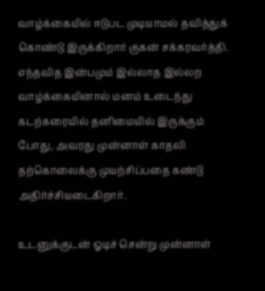வாழ்க்கையில் ஈடுபட முடியாமல் தவித்துக் கொண்டு இருக்கிறார் குகன் சக்கரவர்த்தி. எந்தவித இன்பமும் இல்லாத இல்லற வாழ்க்கையினால் மனம் உடைந்து கடற்கரையில் தனிமையில் இருக்கும் போது, அவரது முன்னாள் காதலி தற்கொலைக்கு முயற்சிப்பதை கண்டு அதிர்ச்சியடைகிறார்.

உடனுக்குடன் ஓடிச் சென்று முன்னாள்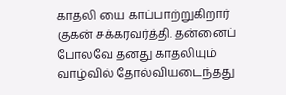காதலி யை காப்பாற்றுகிறார் குகன் சக்கரவர்த்தி. தன்னைப் போலவே தனது காதலியும் வாழ்வில் தோல்வியடைந்தது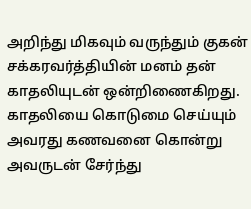அறிந்து மிகவும் வருந்தும் குகன் சக்கரவர்த்தியின் மனம் தன் காதலியுடன் ஒன்றிணைகிறது. காதலியை கொடுமை செய்யும் அவரது கணவனை கொன்று அவருடன் சேர்ந்து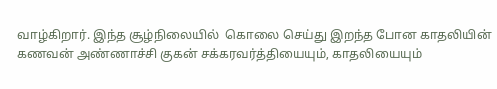வாழ்கிறார். இந்த சூழ்நிலையில்  கொலை செய்து இறந்த போன காதலியின் கணவன் அண்ணாச்சி குகன் சக்கரவர்த்தியையும், காதலியையும்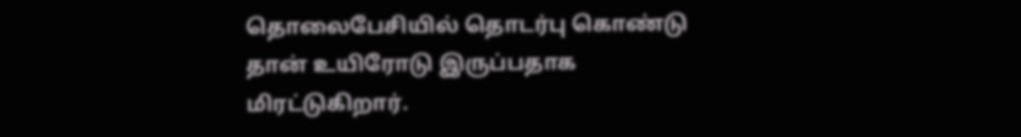தொலைபேசியில் தொடர்பு கொண்டு தான் உயிரோடு இருப்பதாக மிரட்டுகிறார்.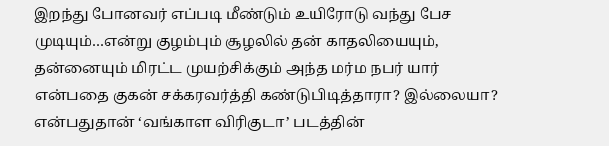இறந்து போனவர் எப்படி மீண்டும் உயிரோடு வந்து பேச முடியும்…என்று குழம்பும் சூழலில் தன் காதலியையும், தன்னையும் மிரட்ட முயற்சிக்கும் அந்த மர்ம நபர் யார் என்பதை குகன் சக்கரவர்த்தி கண்டுபிடித்தாரா? இல்லையா? என்பதுதான் ‘வங்காள விரிகுடா’ படத்தின்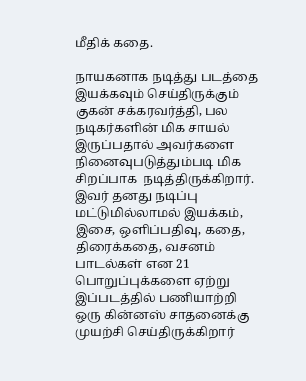மீதிக் கதை.

நாயகனாக நடித்து படத்தை இயக்கவும் செய்திருக்கும் குகன் சக்கரவர்த்தி, பல நடிகர்களின் மிக சாயல் இருப்பதால் அவர்களை நினைவுபடுத்தும்படி மிக சிறப்பாக  நடித்திருக்கிறார். இவர் தனது நடிப்பு மட்டுமில்லாமல் இயக்கம், இசை, ஒளிப்பதிவு, கதை, திரைக்கதை, வசனம் பாடல்கள் என 21 பொறுப்புக்களை ஏற்று இப்படத்தில் பணியாற்றி ஒரு கின்னஸ் சாதனைக்கு முயற்சி செய்திருக்கிறார்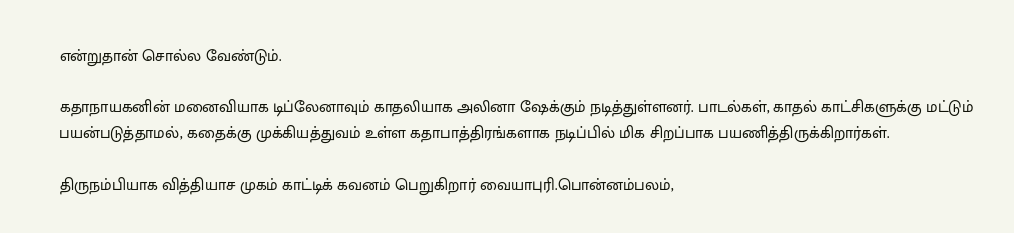என்றுதான் சொல்ல வேண்டும்.

கதாநாயகனின் மனைவியாக டிப்லேனாவும் காதலியாக அலினா ஷேக்கும் நடித்துள்ளனர். பாடல்கள், காதல் காட்சிகளுக்கு மட்டும் பயன்படுத்தாமல், கதைக்கு முக்கியத்துவம் உள்ள கதாபாத்திரங்களாக நடிப்பில் மிக சிறப்பாக பயணித்திருக்கிறார்கள்.

திருநம்பியாக வித்தியாச முகம் காட்டிக் கவனம் பெறுகிறார் வையாபுரி.பொன்னம்பலம்,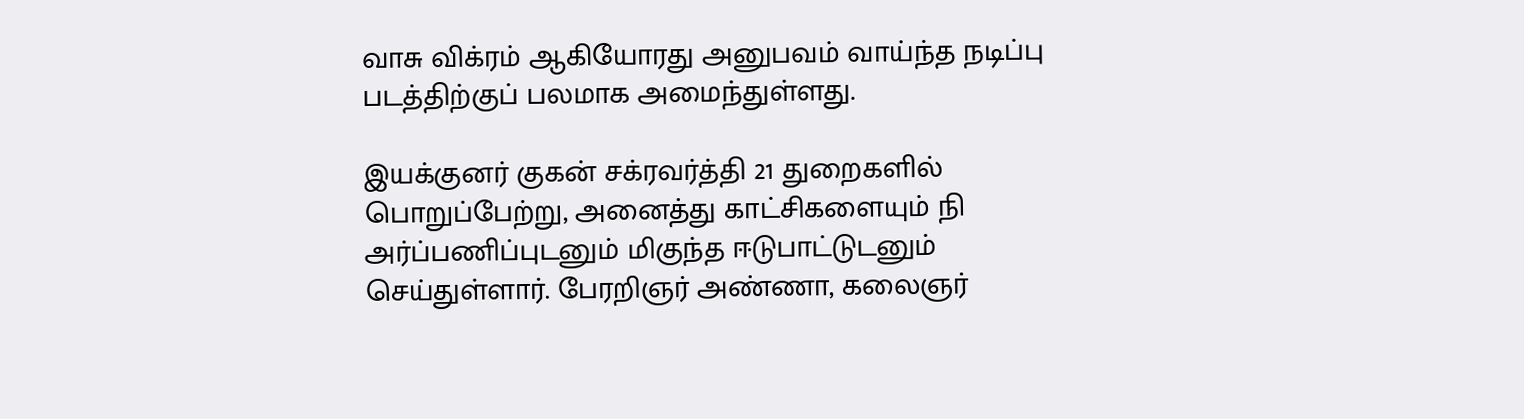வாசு விக்ரம் ஆகியோரது அனுபவம் வாய்ந்த நடிப்பு படத்திற்குப் பலமாக அமைந்துள்ளது.

இயக்குனர் குகன் சக்ரவர்த்தி 21 துறைகளில் பொறுப்பேற்று, அனைத்து காட்சிகளையும் நி அர்ப்பணிப்புடனும் மிகுந்த ஈடுபாட்டுடனும்  செய்துள்ளார். பேரறிஞர் அண்ணா, கலைஞர்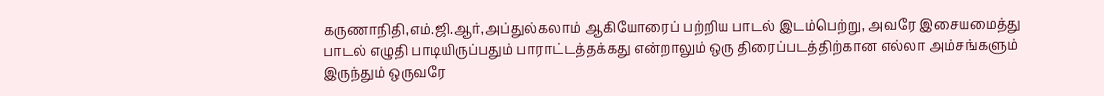கருணாநிதி,எம்.ஜி.ஆர்,அப்துல்கலாம் ஆகியோரைப் பற்றிய பாடல் இடம்பெற்று, அவரே இசையமைத்து பாடல் எழுதி பாடியிருப்பதும் பாராட்டத்தக்கது என்றாலும் ஒரு திரைப்படத்திற்கான எல்லா அம்சங்களும் இருந்தும் ஒருவரே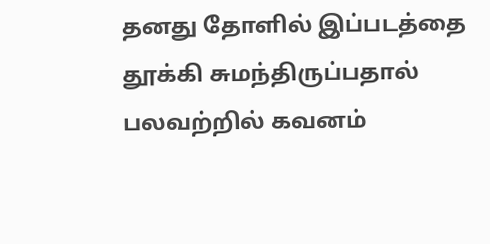தனது தோளில் இப்படத்தை தூக்கி சுமந்திருப்பதால் பலவற்றில் கவனம்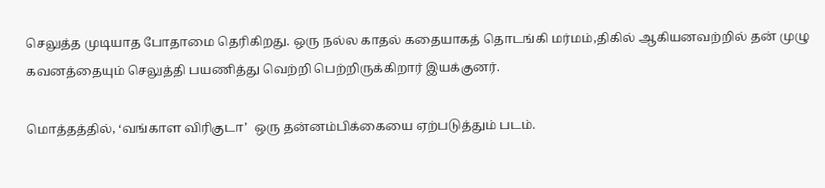செலுத்த முடியாத போதாமை தெரிகிறது. ஒரு நல்ல காதல் கதையாகத் தொடங்கி மர்மம்,திகில் ஆகியனவற்றில் தன் முழு கவனத்தையும் செலுத்தி பயணித்து வெற்றி பெற்றிருக்கிறார் இயக்குனர்.

மொத்தத்தில், ‘வங்காள விரிகுடா’  ஒரு தன்னம்பிக்கையை ஏற்படுத்தும் படம்.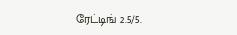ரேட்டிங் 2.5/5.